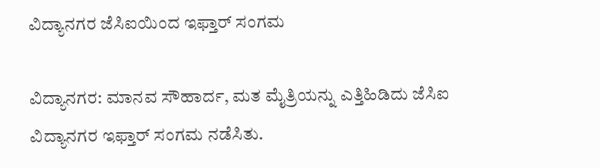ವಿದ್ಯಾನಗರ ಜೆಸಿಐಯಿಂದ ಇಫ್ತಾರ್ ಸಂಗಮ

ವಿದ್ಯಾನಗರ: ಮಾನವ ಸೌಹಾರ್ದ, ಮತ ಮೈತ್ರಿಯನ್ನು ಎತ್ತಿಹಿಡಿದು ಜೆಸಿಐ ವಿದ್ಯಾನಗರ ಇಫ್ತಾರ್ ಸಂಗಮ ನಡೆಸಿತು.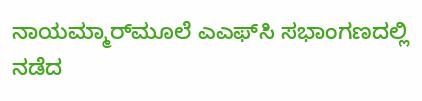ನಾಯಮ್ಮಾರ್‌ಮೂಲೆ ಎಎಫ್‌ಸಿ ಸಭಾಂಗಣದಲ್ಲಿ ನಡೆದ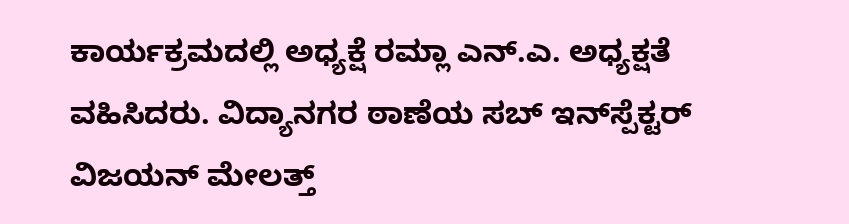ಕಾರ್ಯಕ್ರಮದಲ್ಲಿ ಅಧ್ಯಕ್ಷೆ ರಮ್ಲಾ ಎನ್.ಎ. ಅಧ್ಯಕ್ಷತೆ ವಹಿಸಿದರು. ವಿದ್ಯಾನಗರ ಠಾಣೆಯ ಸಬ್ ಇನ್‌ಸ್ಪೆಕ್ಟರ್ ವಿಜಯನ್ ಮೇಲತ್ತ್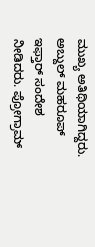ಮುಖ್ಯ ಅತಿಥಿಯಾಗಿದ್ದರು. ಅಬ್ದುಲ್ ಮಹರೂಪ್ ಇಫ್ತಾರ್ ಸಂದೇಶ ನೀಡಿದರು. ಪ್ರೋಗ್ರಾಮ್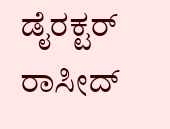ಡೈರಕ್ಟರ್ ರಾಸೀದ್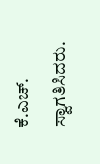ಕೆ.ಎಚ್. ಸ್ವಾಗತಿಸಿದರು.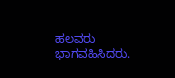ಹಲವರು ಭಾಗವಹಿಸಿದರು.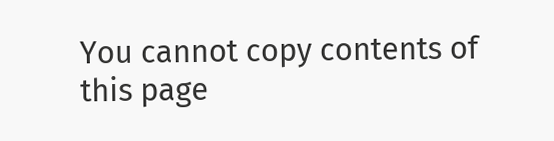You cannot copy contents of this page